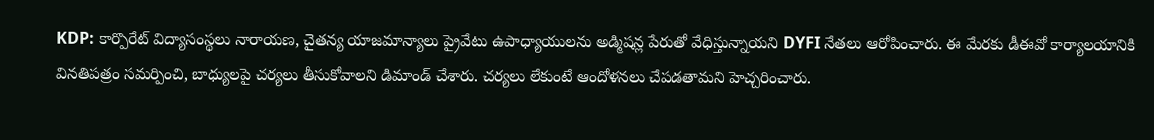KDP: కార్పొరేట్ విద్యాసంస్థలు నారాయణ, చైతన్య యాజమాన్యాలు ప్రైవేటు ఉపాధ్యాయులను అడ్మిషన్ల పేరుతో వేధిస్తున్నాయని DYFI నేతలు ఆరోపించారు. ఈ మేరకు డీఈవో కార్యాలయానికి వినతిపత్రం సమర్పించి, బాధ్యులపై చర్యలు తీసుకోవాలని డిమాండ్ చేశారు. చర్యలు లేకుంటే ఆందోళనలు చేపడతామని హెచ్చరించారు.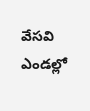వేసవి ఎండల్లో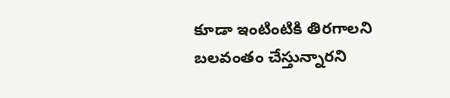కూడా ఇంటింటికి తిరగాలని బలవంతం చేస్తున్నారని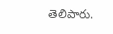తెలిపారు.